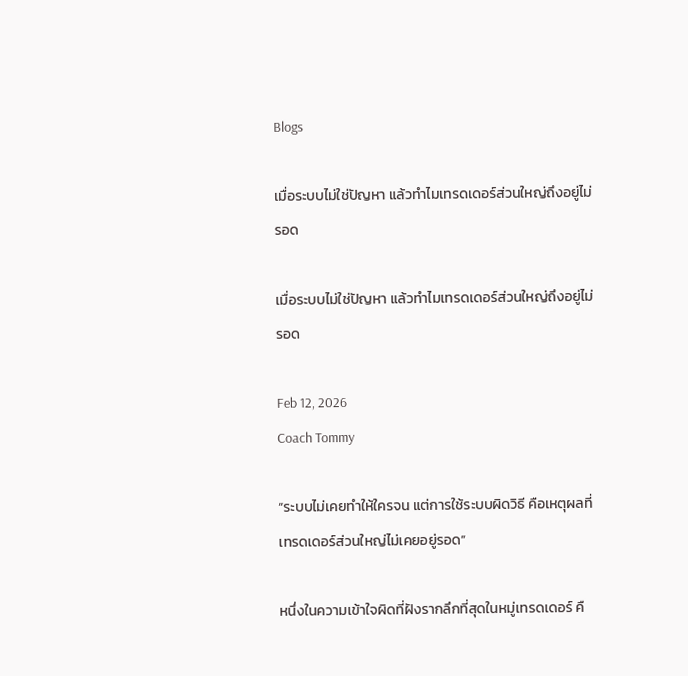Blogs

เมื่อระบบไม่ใช่ปัญหา แล้วทำไมเทรดเดอร์ส่วนใหญ่ถึงอยู่ไม่รอด

เมื่อระบบไม่ใช่ปัญหา แล้วทำไมเทรดเดอร์ส่วนใหญ่ถึงอยู่ไม่รอด

Feb 12, 2026
Coach Tommy

“ระบบไม่เคยทำให้ใครจน แต่การใช้ระบบผิดวิธี คือเหตุผลที่เทรดเดอร์ส่วนใหญ่ไม่เคยอยู่รอด”

หนึ่งในความเข้าใจผิดที่ฝังรากลึกที่สุดในหมู่เทรดเดอร์ คื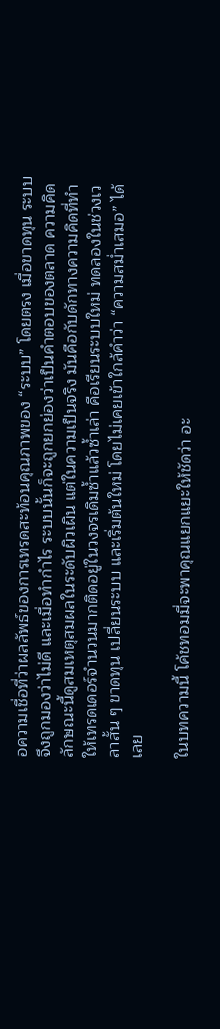อความเชื่อที่ว่าผลลัพธ์ของการเทรดสะท้อนคุณภาพของ “ระบบ” โดยตรง เมื่อขาดทุน ระบบจึงถูกมองว่าไม่ดี และเมื่อทำกำไร ระบบนั้นก็จะถูกยกย่องว่าเป็นคำตอบของตลาด ความคิดลักษณะนี้ดูสมเหตุสมผลในระดับผิวเผิน แต่ในความเป็นจริง มันคือกับดักทางความคิดที่ทำให้เทรดเดอร์จำนวนมากติดอยู่ในวงจรเดิมซ้ำแล้วซ้ำเล่า คือเรียนระบบใหม่ ทดลองในช่วงเวลาสั้น ๆ ขาดทุน เปลี่ยนระบบ และเริ่มต้นใหม่ โดยไม่เคยเข้าใกล้คำว่า “ความสม่ำเสมอ” ได้เลย

ในบทความนี้ โค้ชทอมมี่จะพาคุณแยกแยะให้ชัดว่า อะ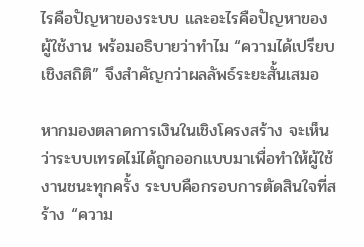ไรคือปัญหาของระบบ และอะไรคือปัญหาของผู้ใช้งาน พร้อมอธิบายว่าทำไม “ความได้เปรียบเชิงสถิติ” จึงสำคัญกว่าผลลัพธ์ระยะสั้นเสมอ

หากมองตลาดการเงินในเชิงโครงสร้าง จะเห็นว่าระบบเทรดไม่ได้ถูกออกแบบมาเพื่อทำให้ผู้ใช้งานชนะทุกครั้ง ระบบคือกรอบการตัดสินใจที่สร้าง “ความ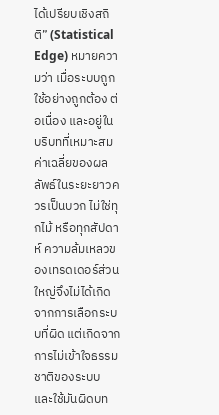ได้เปรียบเชิงสถิติ” (Statistical Edge) หมายความว่า เมื่อระบบถูกใช้อย่างถูกต้อง ต่อเนื่อง และอยู่ในบริบทที่เหมาะสม ค่าเฉลี่ยของผลลัพธ์ในระยะยาวควรเป็นบวก ไม่ใช่ทุกไม้ หรือทุกสัปดาห์ ความล้มเหลวของเทรดเดอร์ส่วนใหญ่จึงไม่ได้เกิดจากการเลือกระบบที่ผิด แต่เกิดจากการไม่เข้าใจธรรมชาติของระบบ และใช้มันผิดบท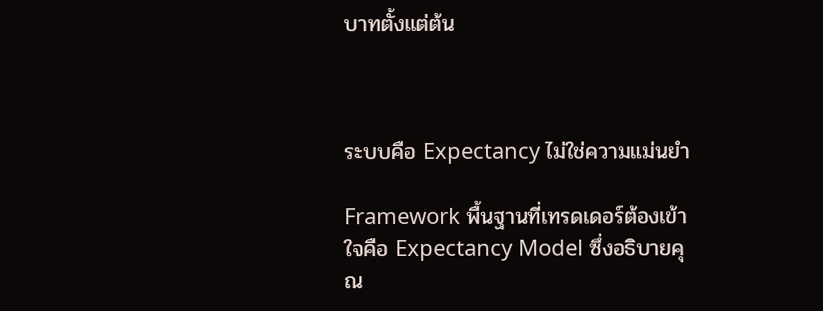บาทตั้งแต่ต้น



ระบบคือ Expectancy ไม่ใช่ความแม่นยำ

Framework พื้นฐานที่เทรดเดอร์ต้องเข้าใจคือ Expectancy Model ซึ่งอธิบายคุณ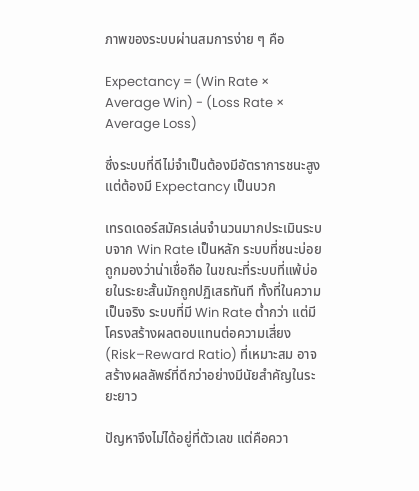ภาพของระบบผ่านสมการง่าย ๆ คือ

Expectancy = (Win Rate × Average Win) - (Loss Rate × Average Loss)

ซึ่งระบบที่ดีไม่จำเป็นต้องมีอัตราการชนะสูง แต่ต้องมี Expectancy เป็นบวก

เทรดเดอร์สมัครเล่นจำนวนมากประเมินระบบจาก Win Rate เป็นหลัก ระบบที่ชนะบ่อยถูกมองว่าน่าเชื่อถือ ในขณะที่ระบบที่แพ้บ่อยในระยะสั้นมักถูกปฏิเสธทันที ทั้งที่ในความเป็นจริง ระบบที่มี Win Rate ต่ำกว่า แต่มีโครงสร้างผลตอบแทนต่อความเสี่ยง (Risk–Reward Ratio) ที่เหมาะสม อาจสร้างผลลัพธ์ที่ดีกว่าอย่างมีนัยสำคัญในระยะยาว

ปัญหาจึงไม่ได้อยู่ที่ตัวเลข แต่คือควา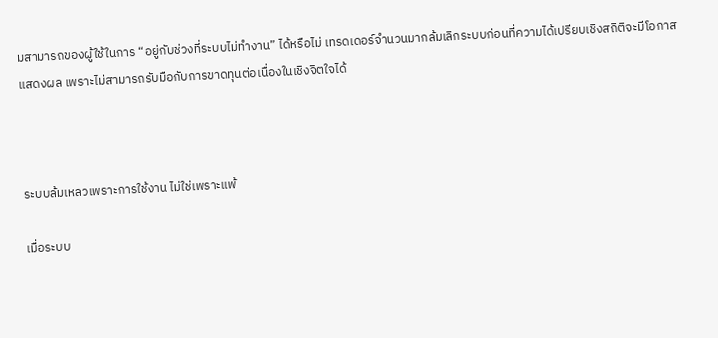มสามารถของผู้ใช้ในการ “อยู่กับช่วงที่ระบบไม่ทำงาน” ได้หรือไม่ เทรดเดอร์จำนวนมากล้มเลิกระบบก่อนที่ความได้เปรียบเชิงสถิติจะมีโอกาสแสดงผล เพราะไม่สามารถรับมือกับการขาดทุนต่อเนื่องในเชิงจิตใจได้



ระบบล้มเหลวเพราะการใช้งาน ไม่ใช่เพราะแพ้

เมื่อระบบ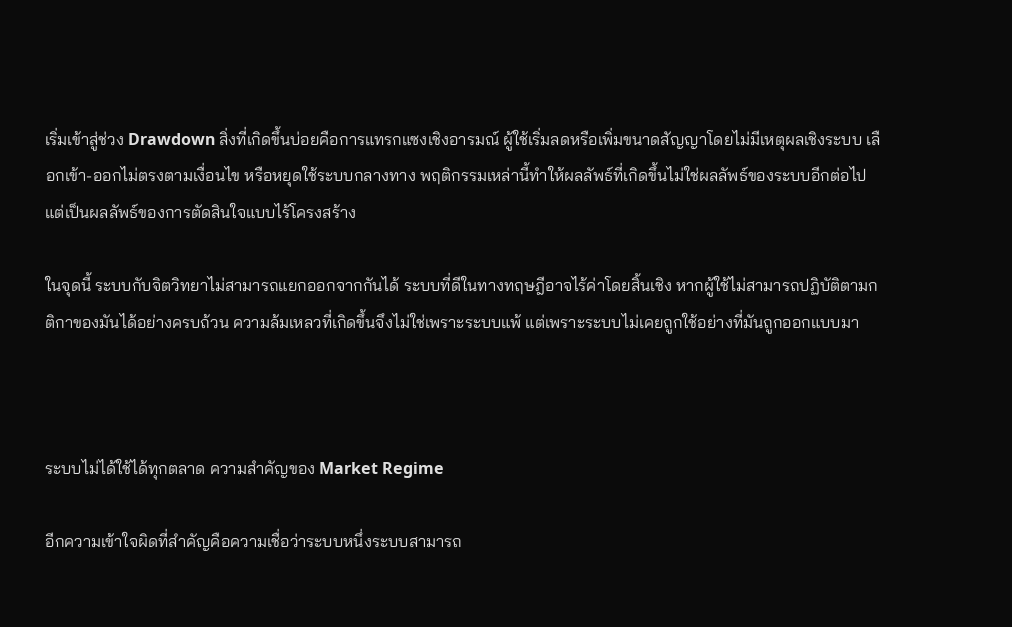เริ่มเข้าสู่ช่วง Drawdown สิ่งที่เกิดขึ้นบ่อยคือการแทรกแซงเชิงอารมณ์ ผู้ใช้เริ่มลดหรือเพิ่มขนาดสัญญาโดยไม่มีเหตุผลเชิงระบบ เลือกเข้า-ออกไม่ตรงตามเงื่อนไข หรือหยุดใช้ระบบกลางทาง พฤติกรรมเหล่านี้ทำให้ผลลัพธ์ที่เกิดขึ้นไม่ใช่ผลลัพธ์ของระบบอีกต่อไป แต่เป็นผลลัพธ์ของการตัดสินใจแบบไร้โครงสร้าง

ในจุดนี้ ระบบกับจิตวิทยาไม่สามารถแยกออกจากกันได้ ระบบที่ดีในทางทฤษฎีอาจไร้ค่าโดยสิ้นเชิง หากผู้ใช้ไม่สามารถปฏิบัติตามกติกาของมันได้อย่างครบถ้วน ความล้มเหลวที่เกิดขึ้นจึงไม่ใช่เพราะระบบแพ้ แต่เพราะระบบไม่เคยถูกใช้อย่างที่มันถูกออกแบบมา



ระบบไม่ได้ใช้ได้ทุกตลาด ความสำคัญของ Market Regime

อีกความเข้าใจผิดที่สำคัญคือความเชื่อว่าระบบหนึ่งระบบสามารถ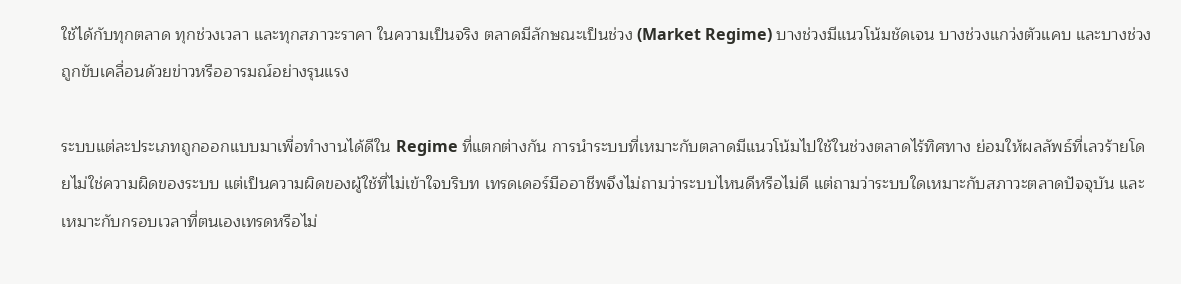ใช้ได้กับทุกตลาด ทุกช่วงเวลา และทุกสภาวะราคา ในความเป็นจริง ตลาดมีลักษณะเป็นช่วง (Market Regime) บางช่วงมีแนวโน้มชัดเจน บางช่วงแกว่งตัวแคบ และบางช่วงถูกขับเคลื่อนด้วยข่าวหรืออารมณ์อย่างรุนแรง

ระบบแต่ละประเภทถูกออกแบบมาเพื่อทำงานได้ดีใน Regime ที่แตกต่างกัน การนำระบบที่เหมาะกับตลาดมีแนวโน้มไปใช้ในช่วงตลาดไร้ทิศทาง ย่อมให้ผลลัพธ์ที่เลวร้ายโดยไม่ใช่ความผิดของระบบ แต่เป็นความผิดของผู้ใช้ที่ไม่เข้าใจบริบท เทรดเดอร์มืออาชีพจึงไม่ถามว่าระบบไหนดีหรือไม่ดี แต่ถามว่าระบบใดเหมาะกับสภาวะตลาดปัจจุบัน และเหมาะกับกรอบเวลาที่ตนเองเทรดหรือไม่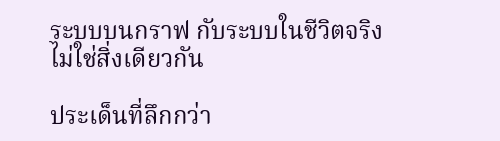ระบบบนกราฟ กับระบบในชีวิตจริง ไม่ใช่สิ่งเดียวกัน

ประเด็นที่ลึกกว่า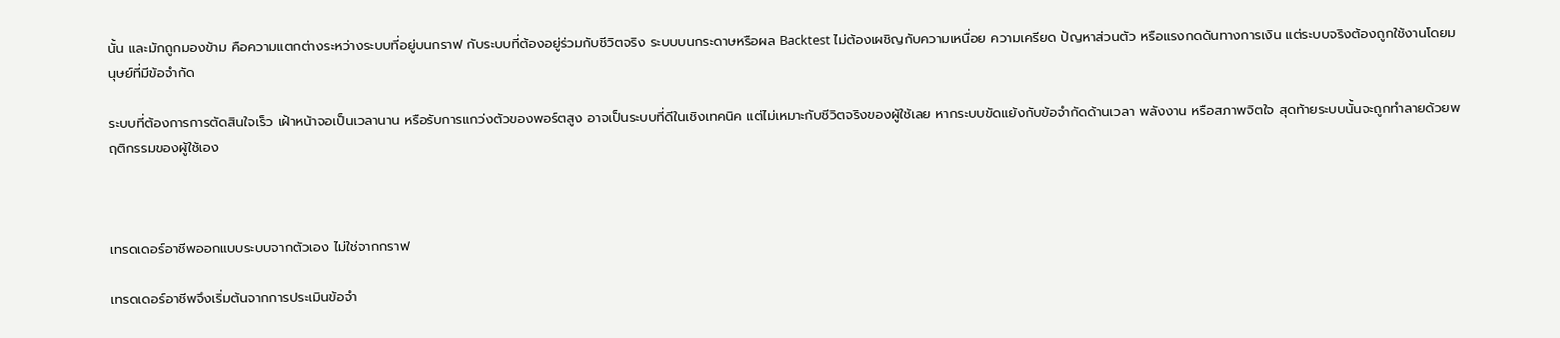นั้น และมักถูกมองข้าม คือความแตกต่างระหว่างระบบที่อยู่บนกราฟ กับระบบที่ต้องอยู่ร่วมกับชีวิตจริง ระบบบนกระดาษหรือผล Backtest ไม่ต้องเผชิญกับความเหนื่อย ความเครียด ปัญหาส่วนตัว หรือแรงกดดันทางการเงิน แต่ระบบจริงต้องถูกใช้งานโดยมนุษย์ที่มีข้อจำกัด

ระบบที่ต้องการการตัดสินใจเร็ว เฝ้าหน้าจอเป็นเวลานาน หรือรับการแกว่งตัวของพอร์ตสูง อาจเป็นระบบที่ดีในเชิงเทคนิค แต่ไม่เหมาะกับชีวิตจริงของผู้ใช้เลย หากระบบขัดแย้งกับข้อจำกัดด้านเวลา พลังงาน หรือสภาพจิตใจ สุดท้ายระบบนั้นจะถูกทำลายด้วยพฤติกรรมของผู้ใช้เอง



เทรดเดอร์อาชีพออกแบบระบบจากตัวเอง ไม่ใช่จากกราฟ

เทรดเดอร์อาชีพจึงเริ่มต้นจากการประเมินข้อจำ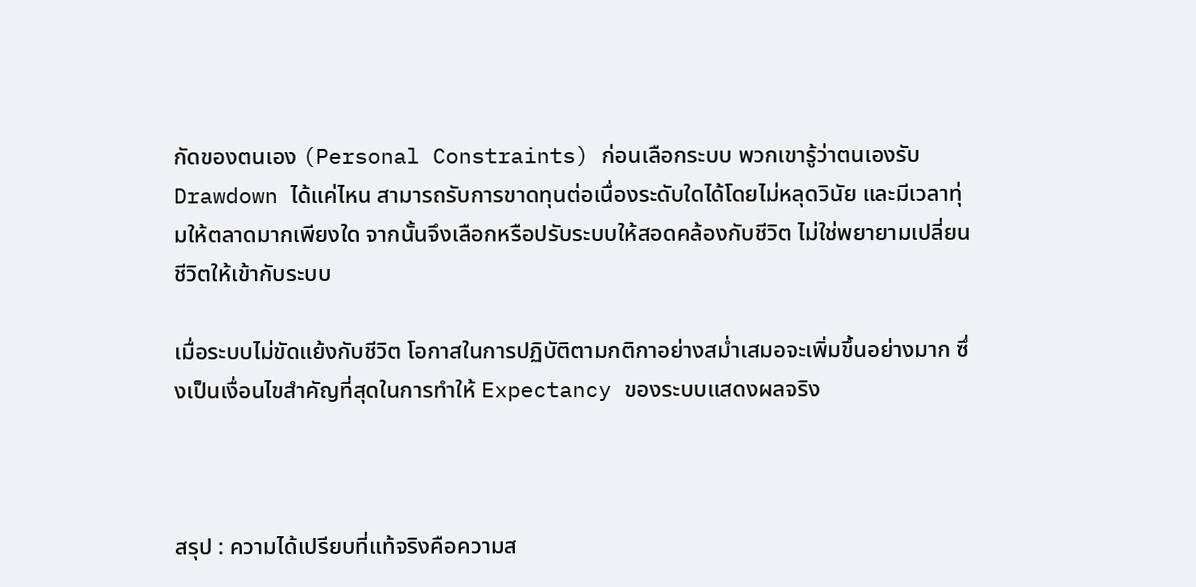กัดของตนเอง (Personal Constraints) ก่อนเลือกระบบ พวกเขารู้ว่าตนเองรับ Drawdown ได้แค่ไหน สามารถรับการขาดทุนต่อเนื่องระดับใดได้โดยไม่หลุดวินัย และมีเวลาทุ่มให้ตลาดมากเพียงใด จากนั้นจึงเลือกหรือปรับระบบให้สอดคล้องกับชีวิต ไม่ใช่พยายามเปลี่ยนชีวิตให้เข้ากับระบบ

เมื่อระบบไม่ขัดแย้งกับชีวิต โอกาสในการปฏิบัติตามกติกาอย่างสม่ำเสมอจะเพิ่มขึ้นอย่างมาก ซึ่งเป็นเงื่อนไขสำคัญที่สุดในการทำให้ Expectancy ของระบบแสดงผลจริง



สรุป : ความได้เปรียบที่แท้จริงคือความส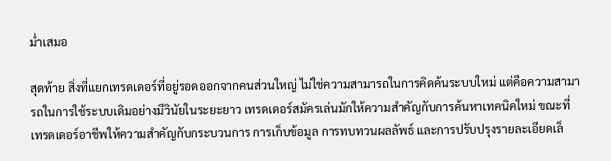ม่ำเสมอ

สุดท้าย สิ่งที่แยกเทรดเดอร์ที่อยู่รอดออกจากคนส่วนใหญ่ ไม่ใช่ความสามารถในการคิดค้นระบบใหม่ แต่คือความสามารถในการใช้ระบบเดิมอย่างมีวินัยในระยะยาว เทรดเดอร์สมัครเล่นมักให้ความสำคัญกับการค้นหาเทคนิคใหม่ ขณะที่เทรดเดอร์อาชีพให้ความสำคัญกับกระบวนการ การเก็บข้อมูล การทบทวนผลลัพธ์ และการปรับปรุงรายละเอียดเล็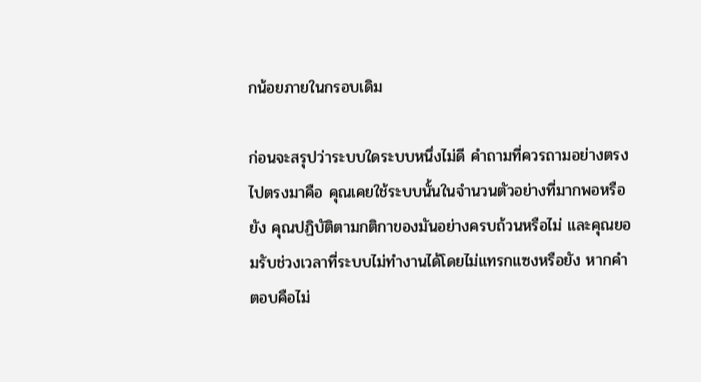กน้อยภายในกรอบเดิม

ก่อนจะสรุปว่าระบบใดระบบหนึ่งไม่ดี คำถามที่ควรถามอย่างตรงไปตรงมาคือ คุณเคยใช้ระบบนั้นในจำนวนตัวอย่างที่มากพอหรือยัง คุณปฏิบัติตามกติกาของมันอย่างครบถ้วนหรือไม่ และคุณยอมรับช่วงเวลาที่ระบบไม่ทำงานได้โดยไม่แทรกแซงหรือยัง หากคำตอบคือไม่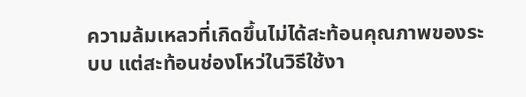ความล้มเหลวที่เกิดขึ้นไม่ได้สะท้อนคุณภาพของระบบ แต่สะท้อนช่องโหว่ในวิธีใช้งา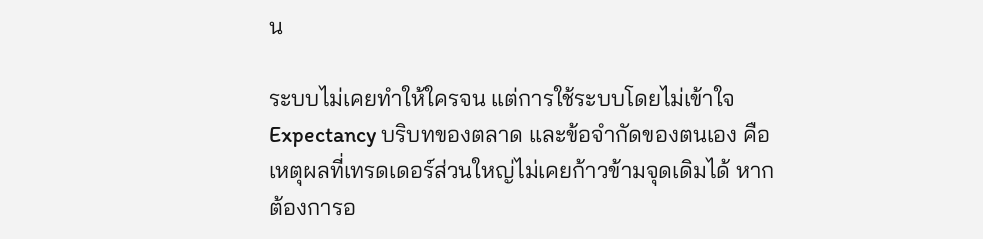น

ระบบไม่เคยทำให้ใครจน แต่การใช้ระบบโดยไม่เข้าใจ Expectancy บริบทของตลาด และข้อจำกัดของตนเอง คือเหตุผลที่เทรดเดอร์ส่วนใหญ่ไม่เคยก้าวข้ามจุดเดิมได้ หากต้องการอ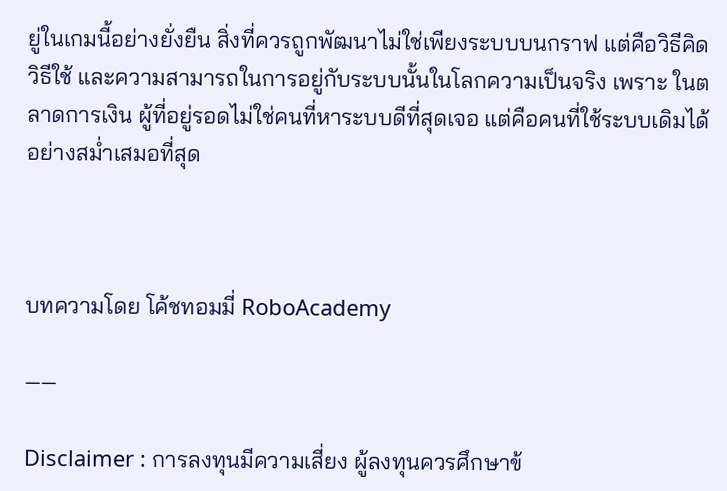ยู่ในเกมนี้อย่างยั่งยืน สิ่งที่ควรถูกพัฒนาไม่ใช่เพียงระบบบนกราฟ แต่คือวิธีคิด วิธีใช้ และความสามารถในการอยู่กับระบบนั้นในโลกความเป็นจริง เพราะ ในตลาดการเงิน ผู้ที่อยู่รอดไม่ใช่คนที่หาระบบดีที่สุดเจอ แต่คือคนที่ใช้ระบบเดิมได้อย่างสม่ำเสมอที่สุด



บทความโดย โค้ชทอมมี่ RoboAcademy

——

Disclaimer : การลงทุนมีความเสี่ยง ผู้ลงทุนควรศึกษาข้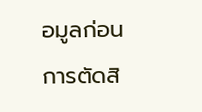อมูลก่อนการตัดสิ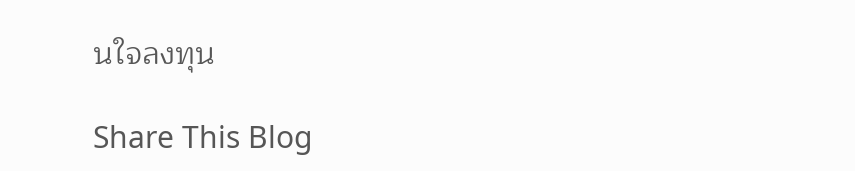นใจลงทุน

Share This Blog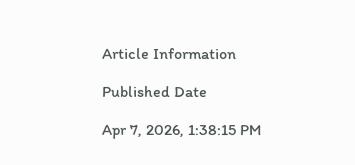Article Information

Published Date

Apr 7, 2026, 1:38:15 PM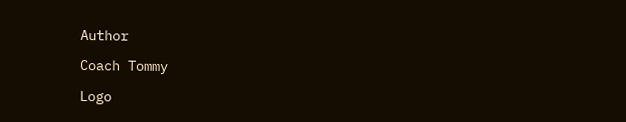Author

Coach Tommy

Logo